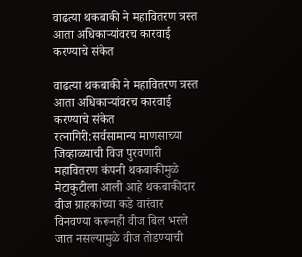वाढत्या थकबाकी ने महावितरण त्रस्त आता अधिकाऱ्यांवरच कारवाई करण्याचे संकेत

वाढत्या थकबाकी ने महावितरण त्रस्त आता अधिकाऱ्यांवरच कारवाई करण्याचे संकेत
रत्नागिरी:सर्वसामान्य माणसाच्या जिव्हाळ्याची विज पुरवणारी महावितरण कंपनी थकबाकीमुळे मेटाकुटीला आली आहे थकबाकीदार वीज ग्राहकांच्या कडे वारंवार विनवण्या करूनही वीज बिल भरले जात नसल्यामुळे वीज तोडण्याची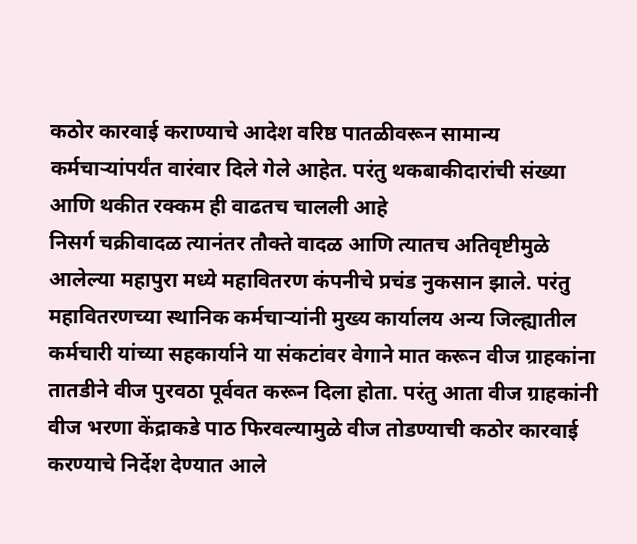कठोर कारवाई कराण्याचे आदेश वरिष्ठ पातळीवरून सामान्य कर्मचाऱ्यांपर्यंत वारंवार दिले गेले आहेत. परंतु थकबाकीदारांची संख्या आणि थकीत रक्कम ही वाढतच चालली आहे
निसर्ग चक्रीवादळ त्यानंतर तौक्ते वादळ आणि त्यातच अतिवृष्टीमुळे आलेल्या महापुरा मध्ये महावितरण कंपनीचे प्रचंड नुकसान झाले. परंतु महावितरणच्या स्थानिक कर्मचाऱ्यांनी मुख्य कार्यालय अन्य जिल्ह्यातील कर्मचारी यांच्या सहकार्याने या संकटांवर वेगाने मात करून वीज ग्राहकांना तातडीने वीज पुरवठा पूर्ववत करून दिला होता. परंतु आता वीज ग्राहकांनी वीज भरणा केंद्राकडे पाठ फिरवल्यामुळे वीज तोडण्याची कठोर कारवाई करण्याचे निर्देश देण्यात आले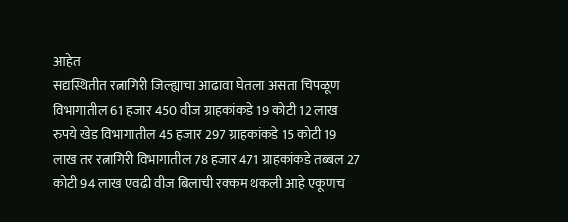आहेत
सद्यस्थितीत रत्नागिरी जिल्ह्याचा आढावा घेतला असता चिपळूण विभागातील 61 हजार 450 वीज ग्राहकांकडे 19 कोटी 12 लाख रुपये खेड विभागातील 45 हजार 297 ग्राहकांकडे 15 कोटी 19 लाख तर रत्नागिरी विभागातील 78 हजार 471 ग्राहकांकडे तब्बल 27 कोटी 94 लाख एवढी वीज बिलाची रक्कम थकली आहे एकूणच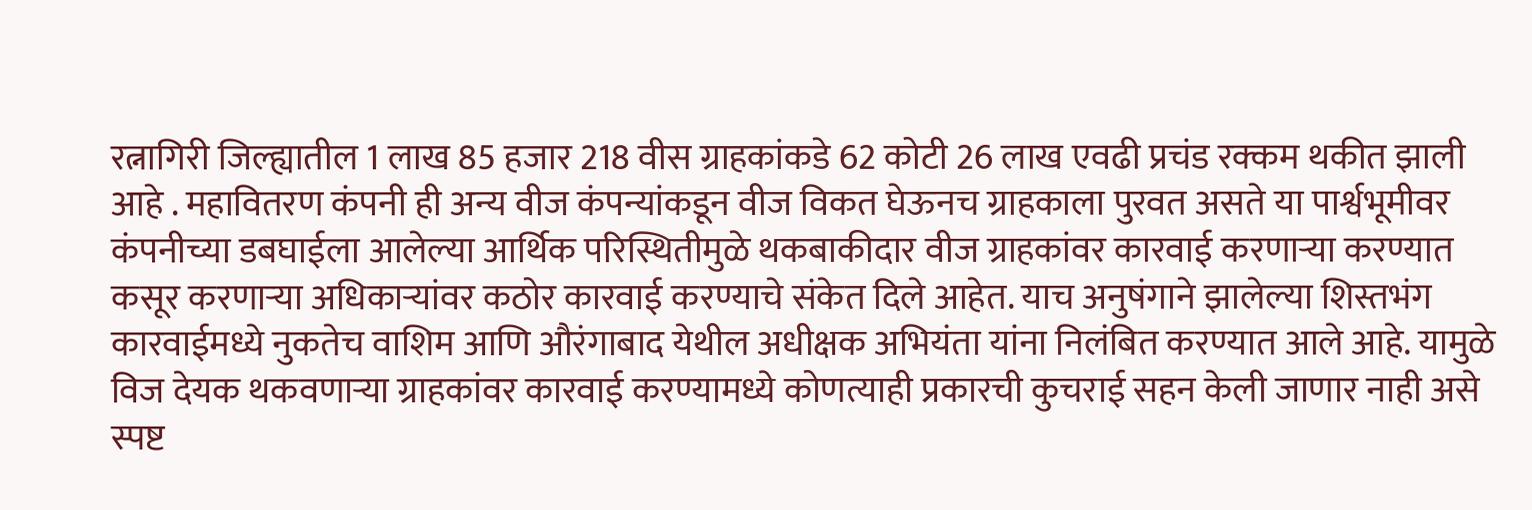रत्नागिरी जिल्ह्यातील 1 लाख 85 हजार 218 वीस ग्राहकांकडे 62 कोटी 26 लाख एवढी प्रचंड रक्कम थकीत झाली आहे . महावितरण कंपनी ही अन्य वीज कंपन्यांकडून वीज विकत घेऊनच ग्राहकाला पुरवत असते या पार्श्वभूमीवर कंपनीच्या डबघाईला आलेल्या आर्थिक परिस्थितीमुळे थकबाकीदार वीज ग्राहकांवर कारवाई करणाऱ्या करण्यात कसूर करणाऱ्या अधिकाऱ्यांवर कठोर कारवाई करण्याचे संकेत दिले आहेत. याच अनुषंगाने झालेल्या शिस्तभंग कारवाईमध्ये नुकतेच वाशिम आणि औरंगाबाद येथील अधीक्षक अभियंता यांना निलंबित करण्यात आले आहे. यामुळे विज देयक थकवणाऱ्या ग्राहकांवर कारवाई करण्यामध्ये कोणत्याही प्रकारची कुचराई सहन केली जाणार नाही असे स्पष्ट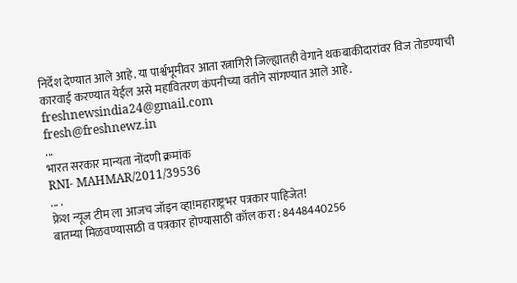निर्देश देण्यात आले आहे. या पार्श्वभूमीवर आता रत्नागिरी जिल्ह्यातही वेगाने थकबाकीदारांवर विज तोडण्याची कारवाई करण्यात येईल असे महावितरण कंपनीच्या वतीने सांगण्यात आले आहे.
freshnewsindia24@gmail.com
fresh@freshnewz.in
...
भारत सरकार मान्यता नोंदणी क्रमांक
RNI- MAHMAR/2011/39536
... .
फ्रेश न्यूज टीम ला आजच जॉइन व्हा!महाराष्ट्रभर पत्रकार पाहिजेत!
बातम्या मिळवण्यासाठी व पत्रकार होण्यासाठी कॉल करा : 8448440256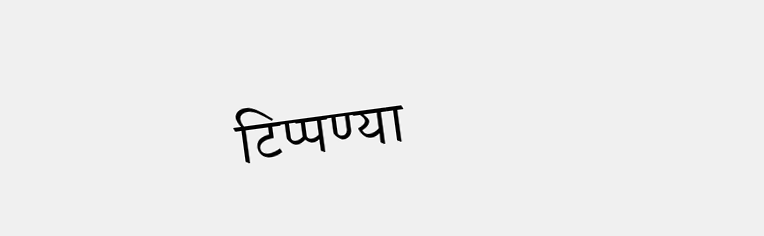टिप्पण्या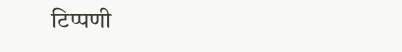टिप्पणी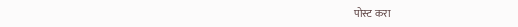पोस्ट करा